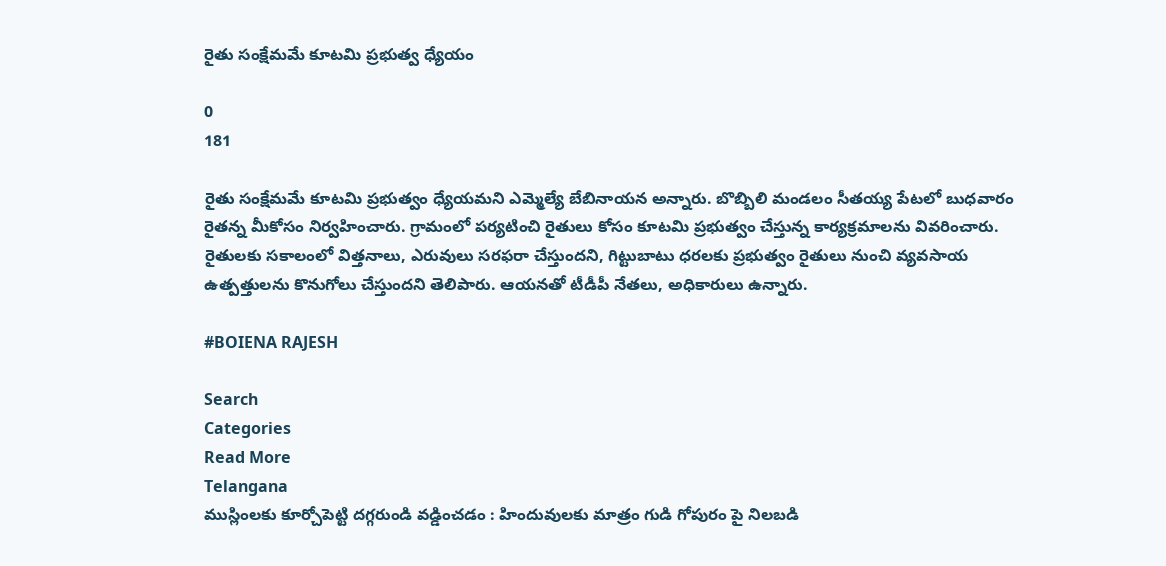రైతు సంక్షేమమే కూటమి ప్రభుత్వ ధ్యేయం

0
181

రైతు సంక్షేమమే కూటమి ప్రభుత్వం ధ్యేయమని ఎమ్మెల్యే బేబినాయన అన్నారు. బొబ్బిలి మండలం సీతయ్య పేటలో బుధవారం రైతన్న మీకోసం నిర్వహించారు. గ్రామంలో పర్యటించి రైతులు కోసం కూటమి ప్రభుత్వం చేస్తున్న కార్యక్రమాలను వివరించారు. రైతులకు సకాలంలో విత్తనాలు, ఎరువులు సరఫరా చేస్తుందని, గిట్టుబాటు ధరలకు ప్రభుత్వం రైతులు నుంచి వ్యవసాయ ఉత్పత్తులను కొనుగోలు చేస్తుందని తెలిపారు. ఆయనతో టీడీపీ నేతలు, అధికారులు ఉన్నారు.

#BOIENA RAJESH

Search
Categories
Read More
Telangana
ముస్లింలకు కూర్చోపెట్టి దగ్గరుండి వడ్డించడం : హిందువులకు మాత్రం గుడి గోపురం పై నిలబడి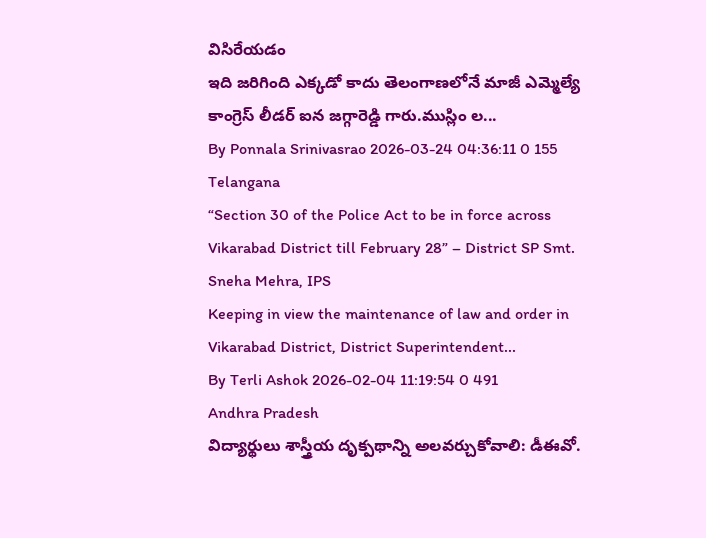విసిరేయడం
ఇది జరిగింది ఎక్కడో కాదు తెలంగాణలోనే మాజీ ఎమ్మెల్యే కాంగ్రెస్ లీడర్ ఐన జగ్గారెడ్డి గారు.ముస్లిం ల...
By Ponnala Srinivasrao 2026-03-24 04:36:11 0 155
Telangana
“Section 30 of the Police Act to be in force across Vikarabad District till February 28” – District SP Smt. Sneha Mehra, IPS
Keeping in view the maintenance of law and order in Vikarabad District, District Superintendent...
By Terli Ashok 2026-02-04 11:19:54 0 491
Andhra Pradesh
విద్యార్థులు శాస్త్రీయ దృక్పథాన్ని అలవర్చుకోవాలి: డీఈవో.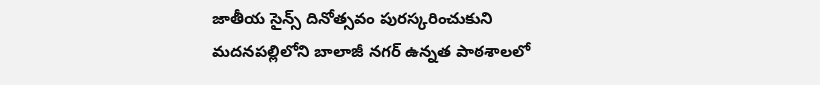జాతీయ సైన్స్ దినోత్సవం పురస్కరించుకుని మదనపల్లిలోని బాలాజీ నగర్ ఉన్నత పాఠశాలలో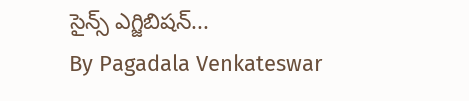సైన్స్ ఎగ్జిబిషన్...
By Pagadala Venkateswar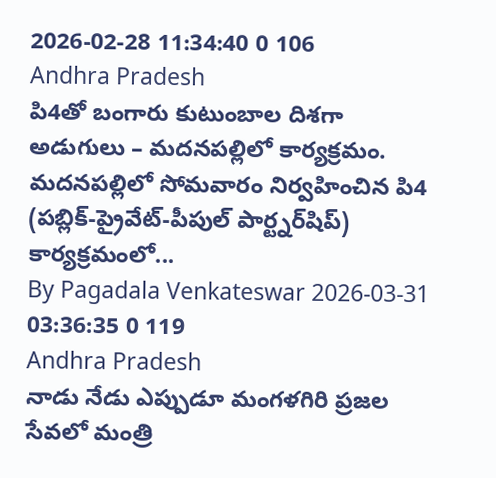2026-02-28 11:34:40 0 106
Andhra Pradesh
పి4తో బంగారు కుటుంబాల దిశగా అడుగులు – మదనపల్లిలో కార్యక్రమం.
మదనపల్లిలో సోమవారం నిర్వహించిన పి4 (పబ్లిక్-ప్రైవేట్-పీపుల్ పార్ట్నర్‌షిప్) కార్యక్రమంలో...
By Pagadala Venkateswar 2026-03-31 03:36:35 0 119
Andhra Pradesh
నాడు నేడు ఎప్పుడూ మంగళగిరి ప్రజల సేవలో మంత్రి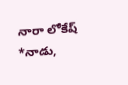నారా లోకేష్
*నాడు,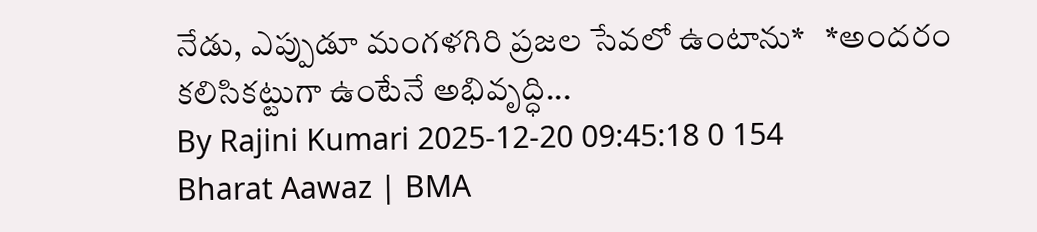నేడు, ఎప్పుడూ మంగళగిరి ప్రజల సేవలో ఉంటాను*   *అందరం కలిసికట్టుగా ఉంటేనే అభివృద్ధి...
By Rajini Kumari 2025-12-20 09:45:18 0 154
Bharat Aawaz | BMA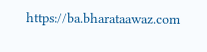https://ba.bharataawaz.com